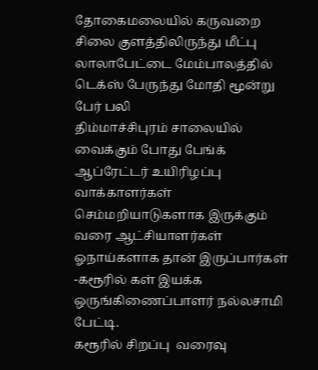தோகைமலையில் கருவறை சிலை குளத்திலிருந்து மீட்பு
லாலாபேட்டை மேம்பாலத்தில் டெக்ஸ் பேருந்து மோதி மூன்று பேர் பலி
திம்மாச்சிபுரம் சாலையில் வைக்கும் போது பேங்க் ஆப்ரேட்டர் உயிரிழப்பு
வாக்காளர்கள் செம்மறியாடுகளாக இருக்கும் வரை ஆட்சியாளர்கள் ஓநாய்களாக தான் இருப்பார்கள் -கரூரில் கள் இயக்க ஒருங்கிணைப்பாளர் நல்லசாமி பேட்டி.
கரூரில் சிறப்பு  வரைவு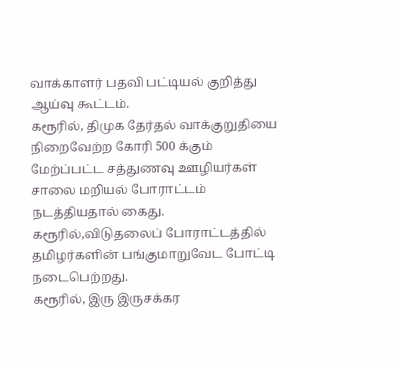வாக்காளர் பதவி பட்டியல் குறித்து ஆய்வு கூட்டம்.
கரூரில், திமுக தேர்தல் வாக்குறுதியை நிறைவேற்ற கோரி 500 க்கும் மேற்ப்பட்ட சத்துணவு ஊழியர்கள் சாலை மறியல் போராட்டம் நடத்தியதால் கைது.
கரூரில்,விடுதலைப் போராட்டத்தில் தமிழர்களின் பங்குமாறுவேட போட்டி நடைபெற்றது.
கரூரில், இரு இருசக்கர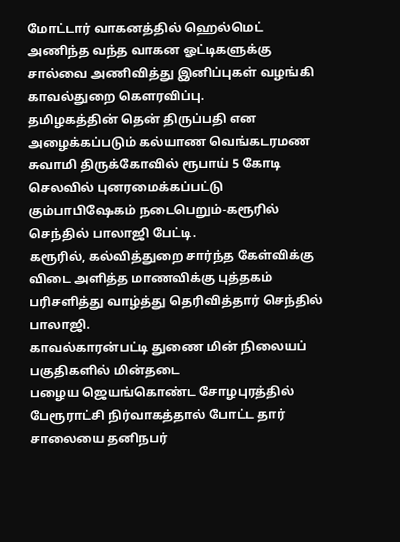மோட்டார் வாகனத்தில் ஹெல்மெட் அணிந்த வந்த வாகன ஓட்டிகளுக்கு சால்வை அணிவித்து இனிப்புகள் வழங்கி காவல்துறை கௌரவிப்பு.
தமிழகத்தின் தென் திருப்பதி என அழைக்கப்படும் கல்யாண வெங்கடரமண சுவாமி திருக்கோவில் ரூபாய் 5 கோடி செலவில் புனரமைக்கப்பட்டு கும்பாபிஷேகம் நடைபெறும்-கரூரில் செந்தில் பாலாஜி பேட்டி.
கரூரில், கல்வித்துறை சார்ந்த கேள்விக்கு விடை அளித்த மாணவிக்கு புத்தகம் பரிசளித்து வாழ்த்து தெரிவித்தார் செந்தில் பாலாஜி.
காவல்காரன்பட்டி துணை மின் நிலையப் பகுதிகளில் மின்தடை
பழைய ஜெயங்கொண்ட சோழபுரத்தில் பேரூராட்சி நிர்வாகத்தால் போட்ட தார் சாலையை தனிநபர்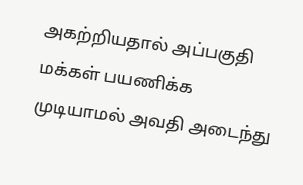அகற்றியதால் அப்பகுதி மக்கள் பயணிக்க முடியாமல் அவதி அடைந்து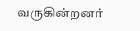வருகின்றனர்